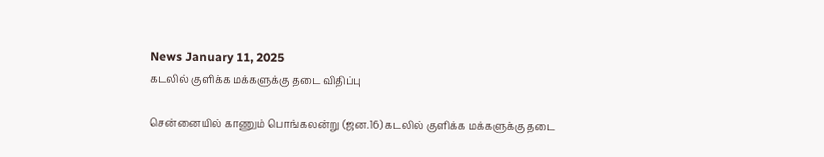News January 11, 2025
கடலில் குளிக்க மக்களுக்கு தடை விதிப்பு

சென்னையில் காணும் பொங்கலன்று (ஜன.16) கடலில் குளிக்க மக்களுக்கு தடை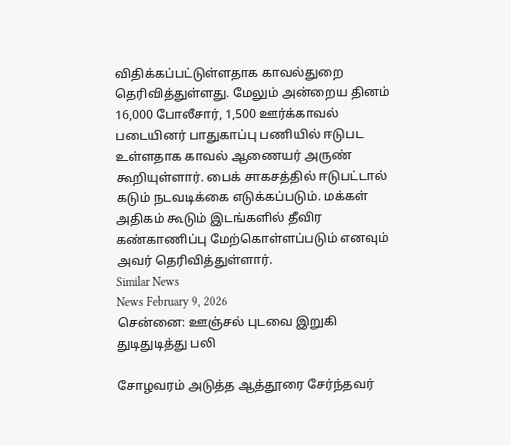விதிக்கப்பட்டுள்ளதாக காவல்துறை தெரிவித்துள்ளது. மேலும் அன்றைய தினம் 16,000 போலீசார், 1,500 ஊர்க்காவல் படையினர் பாதுகாப்பு பணியில் ஈடுபட உள்ளதாக காவல் ஆணையர் அருண் கூறியுள்ளார். பைக் சாகசத்தில் ஈடுபட்டால் கடும் நடவடிக்கை எடுக்கப்படும். மக்கள் அதிகம் கூடும் இடங்களில் தீவிர கண்காணிப்பு மேற்கொள்ளப்படும் எனவும் அவர் தெரிவித்துள்ளார்.
Similar News
News February 9, 2026
சென்னை: ஊஞ்சல் புடவை இறுகி துடிதுடித்து பலி

சோழவரம் அடுத்த ஆத்தூரை சேர்ந்தவர்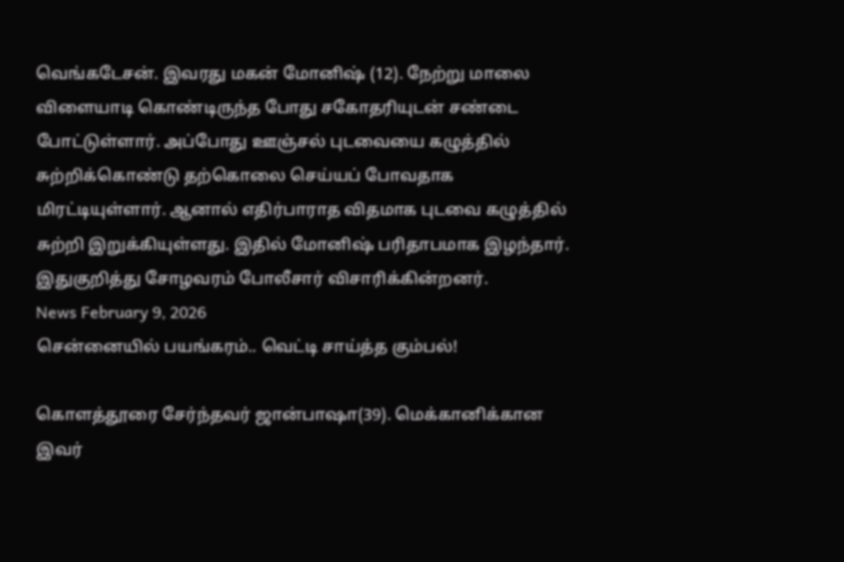வெங்கடேசன். இவரது மகன் மோனிஷ் (12). நேற்று மாலை விளையாடி கொண்டிருந்த போது சகோதரியுடன் சண்டை போட்டுள்ளார். அப்போது ஊஞ்சல் புடவையை கழுத்தில் சுற்றிக்கொண்டு தற்கொலை செய்யப் போவதாக மிரட்டியுள்ளார். ஆனால் எதிர்பாராத விதமாக புடவை கழுத்தில் சுற்றி இறுக்கியுள்ளது. இதில் மோனிஷ் பரிதாபமாக இழந்தார். இதுகுறித்து சோழவரம் போலீசார் விசாரிக்கின்றனர்.
News February 9, 2026
சென்னையில் பயங்கரம்.. வெட்டி சாய்த்த கும்பல்!

கொளத்தூரை சேர்ந்தவர் ஜான்பாஷா(39). மெக்கானிக்கான இவர்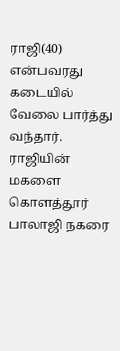ராஜி(40) என்பவரது கடையில் வேலை பார்த்து வந்தார். ராஜியின் மகளை கொளத்தூர் பாலாஜி நகரை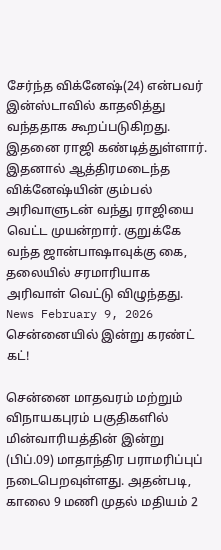சேர்ந்த விக்னேஷ்(24) என்பவர் இன்ஸ்டாவில் காதலித்து வந்ததாக கூறப்படுகிறது. இதனை ராஜி கண்டித்துள்ளார். இதனால் ஆத்திரமடைந்த விக்னேஷ்யின் கும்பல் அரிவாளுடன் வந்து ராஜியை வெட்ட முயன்றார். குறுக்கே வந்த ஜான்பாஷாவுக்கு கை, தலையில் சரமாரியாக அரிவாள் வெட்டு விழுந்தது.
News February 9, 2026
சென்னையில் இன்று கரண்ட் கட்!

சென்னை மாதவரம் மற்றும் விநாயகபுரம் பகுதிகளில் மின்வாரியத்தின் இன்று (பிப்.09) மாதாந்திர பராமரிப்புப் நடைபெறவுள்ளது. அதன்படி, காலை 9 மணி முதல் மதியம் 2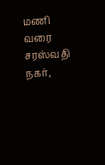மணி வரை சரஸ்வதி நகர்,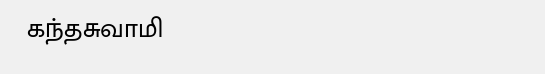கந்தசுவாமி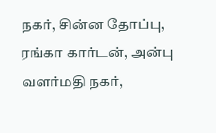நகர், சின்ன தோப்பு, ரங்கா கார்டன், அன்பு வளர்மதி நகர்,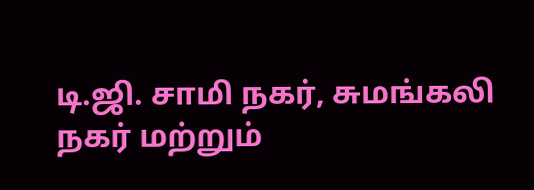டி.ஜி. சாமி நகர், சுமங்கலி நகர் மற்றும்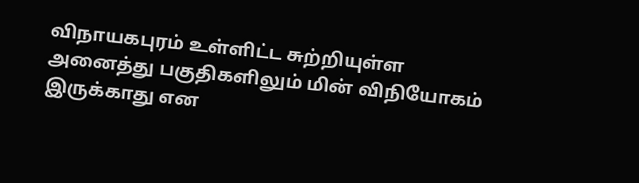விநாயகபுரம் உள்ளிட்ட சுற்றியுள்ள அனைத்து பகுதிகளிலும் மின் விநியோகம் இருக்காது என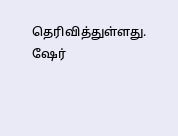தெரிவித்துள்ளது. ஷேர்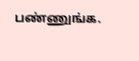பண்ணுங்க.